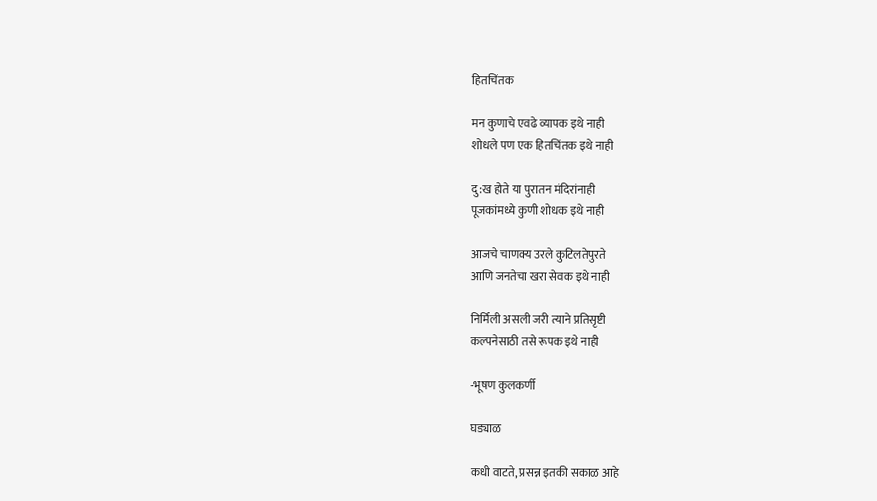हितचिंतक

मन कुणाचे एवढे व्यापक इथे नाही
शोधले पण एक हितचिंतक इथे नाही

दु:ख होते या पुरातन मंदिरांनाही
पूजकांमध्ये कुणी शोधक इथे नाही

आजचे चाणक्य उरले कुटिलतेपुरते
आणि जनतेचा खरा सेवक इथे नाही

निर्मिली असली जरी त्याने प्रतिसृष्टी
कल्पनेसाठी तसे रूपक इथे नाही

-भूषण कुलकर्णी

घड्याळ

कधी वाटते, प्रसन्न इतकी सकाळ आहे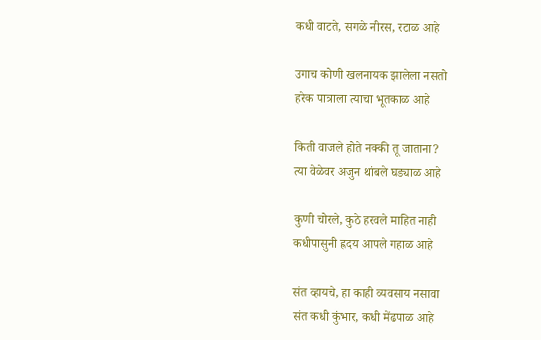कधी वाटते, सगळे नीरस, रटाळ आहे

उगाच कोणी खलनायक झालेला नसतो
हरेक पात्राला त्याचा भूतकाळ आहे

किती वाजले होते नक्की तू जाताना?
त्या वेळेवर अजुन थांबले घड्याळ आहे

कुणी चोरले, कुठे हरवले माहित नाही
कधीपासुनी ह्रदय आपले गहाळ आहे

संत व्हायचे, हा काही व्यवसाय नसावा
संत कधी कुंभार, कधी मेंढपाळ आहे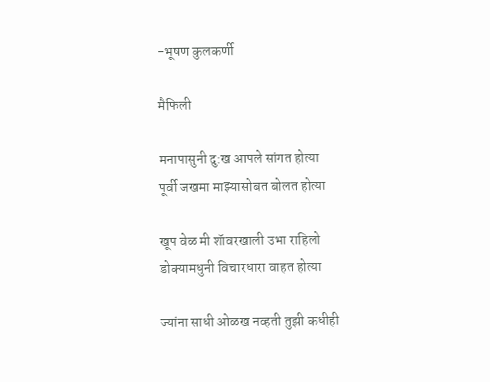-भूषण कुलकर्णी

मैफिली

मनापासुनी दु:ख आपले सांगत होत्या
पूर्वी जखमा माझ्यासोबत बोलत होत्या

खूप वेळ मी शॅावरखाली उभा राहिलो
डोक्यामधुनी विचारधारा वाहत होत्या

ज्यांना साधी ओळख नव्हती तुझी कधीही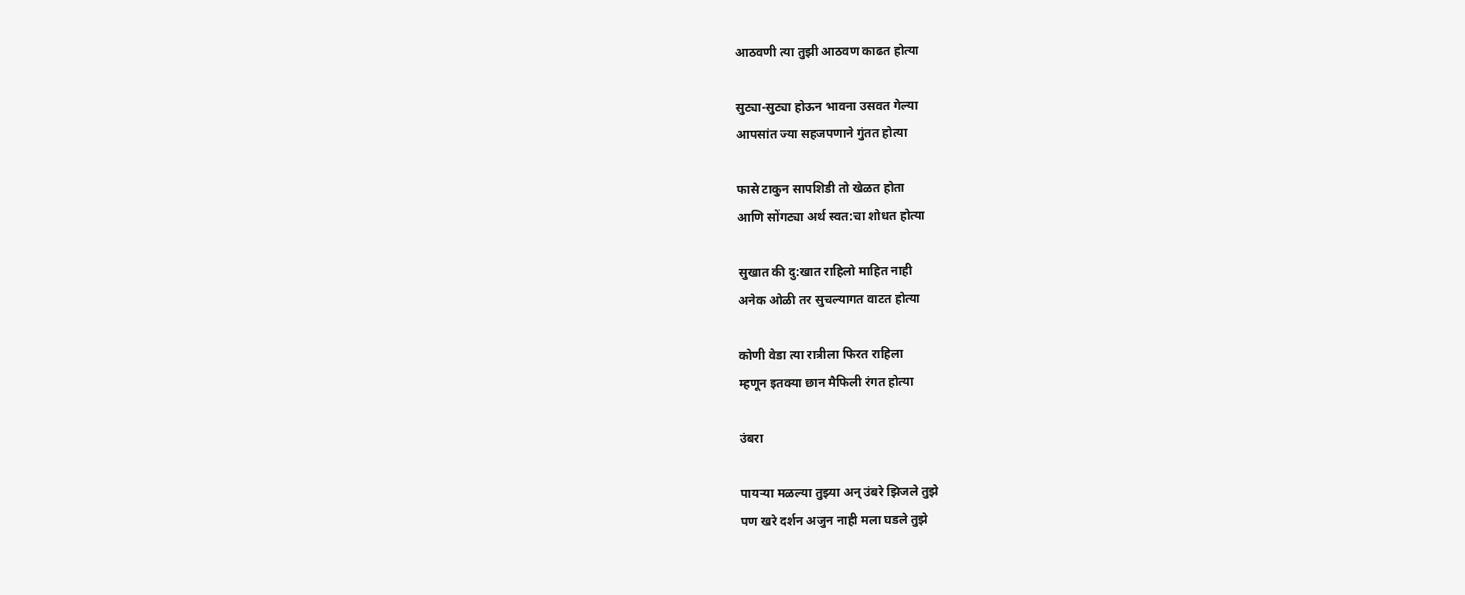आठवणी त्या तुझी आठवण काढत होत्या

सुट्या-सुट्या होऊन भावना उसवत गेल्या
आपसांत ज्या सहजपणाने गुंतत होत्या

फासे टाकुन सापशिडी तो खेळत होता
आणि सोंगट्या अर्थ स्वत:चा शोधत होत्या

सुखात की दु:खात राहिलो माहित नाही
अनेक ओळी तर सुचल्यागत वाटत होत्या

कोणी वेडा त्या रात्रीला फिरत राहिला
म्हणून इतक्या छान मैफिली रंगत होत्या

उंबरा

पायऱ्या मळल्या तुझ्या अन् उंबरे झिजले तुझे
पण खरे दर्शन अजुन नाही मला घडले तुझे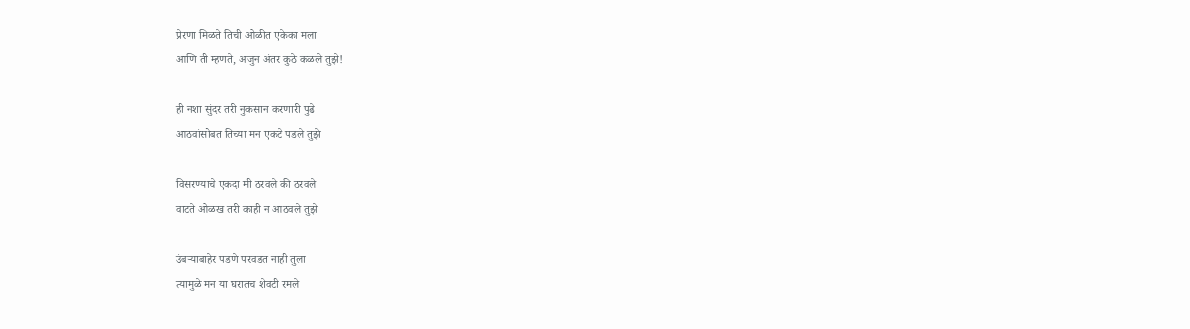प्रेरणा मिळते तिची ओळीत एकेका मला
आणि ती म्हणते, अजुन अंतर कुठे कळले तुझे!

ही नशा सुंदर तरी नुकसान करणारी पुढे
आठवांसोबत तिच्या मन एकटे पडले तुझे

विसरण्याचे एकदा मी ठरवले की ठरवले
वाटते ओळख तरी काही न आठवले तुझे

उंबऱ्याबाहेर पडणे परवडत नाही तुला
त्यामुळे मन या घरातच शेवटी रमले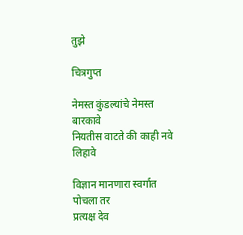तुझे

चित्रगुप्त

नेमस्त कुंडल्यांचे नेमस्त बारकावे
नियतीस वाटते की काही नवे लिहावे

विज्ञान मानणारा स्वर्गात पोचला तर
प्रत्यक्ष देव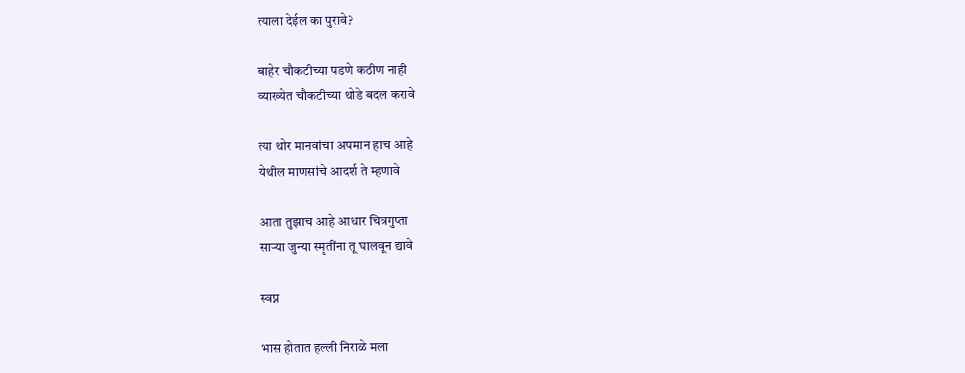त्याला देईल का पुरावे?

बाहेर चौकटीच्या पडणे कठीण नाही
व्याख्येत चौकटीच्या थोडे बदल करावे

त्या थोर मानवांचा अपमान हाच आहे
येथील माणसांचे आदर्श ते म्हणावे

आता तुझाच आहे आधार चित्रगुप्ता
साऱ्या जुन्या स्मृतींना तू घालवून द्यावे

स्वप्न

भास होतात हल्ली निराळे मला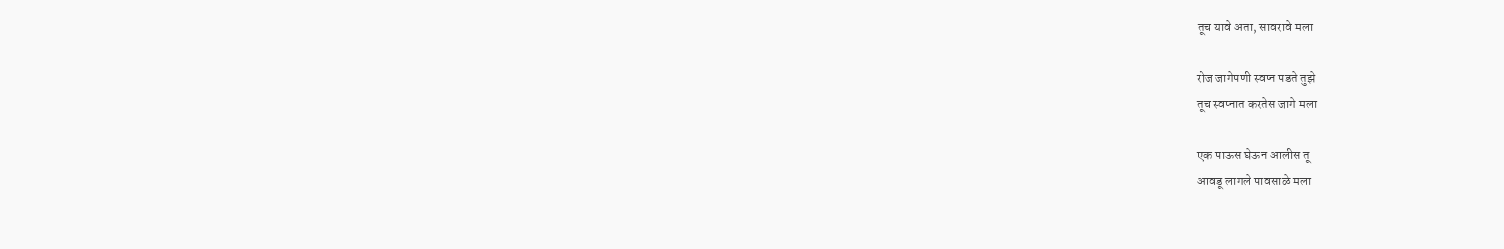तूच यावे अता, सावरावे मला

रोज जागेपणी स्वप्न पडते तुझे
तूच स्वप्नात करतेस जागे मला

एक पाऊस घेऊन आलीस तू
आवडू लागले पावसाळे मला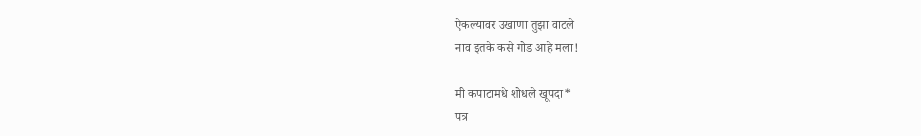ऐकल्यावर उखाणा तुझा वाटले
नाव इतके कसे गोड आहे मला!

मी कपाटामधे शोधले खूपदा*
पत्र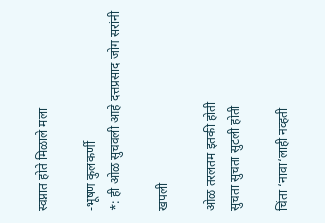स्वप्नात होते मिळाले मला

-भूषण कुलकर्णी
*: ही ओळ सुचवली आहे दत्तप्रसाद जोग सरांनी

खपली

ओळ तरलतम इतकी होती
सुचता सुचता सुटली होती

चिंता ‘नावा‘लाही नव्हती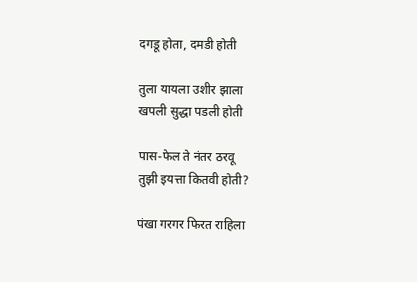दगडू होता, दमडी होती

तुला यायला उशीर झाला
खपली सुद्धा पडली होती

पास-फेल ते नंतर ठरवू
तुझी इयत्ता कितवी होती?

पंखा गरगर फिरत राहिला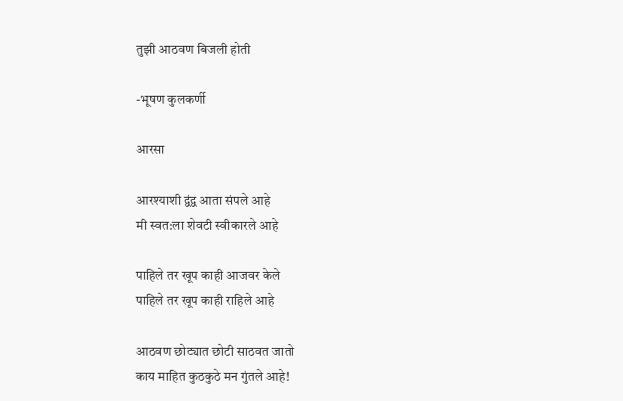तुझी आठवण बिजली होती

-भूषण कुलकर्णी

आरसा

आरश्याशी द्वंद्व आता संपले आहे
मी स्वत:ला शेवटी स्वीकारले आहे

पाहिले तर खूप काही आजवर केले
पाहिले तर खूप काही राहिले आहे

आठवण छोट्यात छोटी साठवत जातो
काय माहित कुठकुठे मन गुंतले आहे!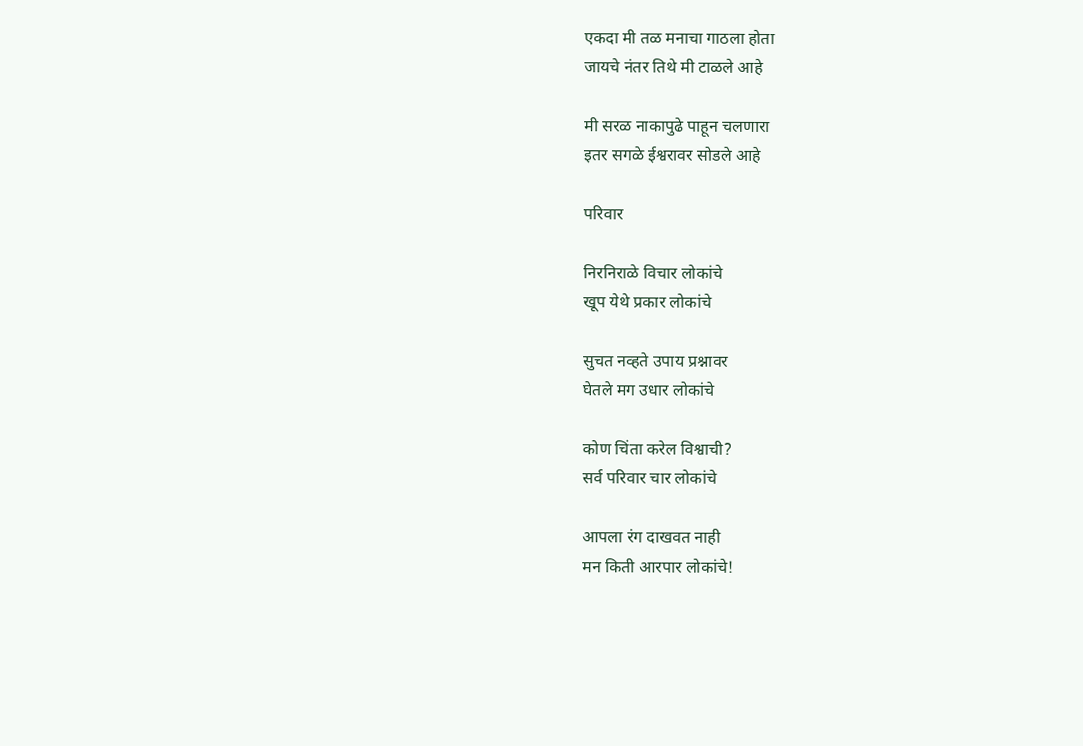एकदा मी तळ मनाचा गाठला होता
जायचे नंतर तिथे मी टाळले आहे

मी सरळ नाकापुढे पाहून चलणारा
इतर सगळे ईश्वरावर सोडले आहे

परिवार

निरनिराळे विचार लोकांचे
खूप येथे प्रकार लोकांचे

सुचत नव्हते उपाय प्रश्नावर
घेतले मग उधार लोकांचे

कोण चिंता करेल विश्वाची?
सर्व परिवार चार लोकांचे

आपला रंग दाखवत नाही
मन किती आरपार लोकांचे!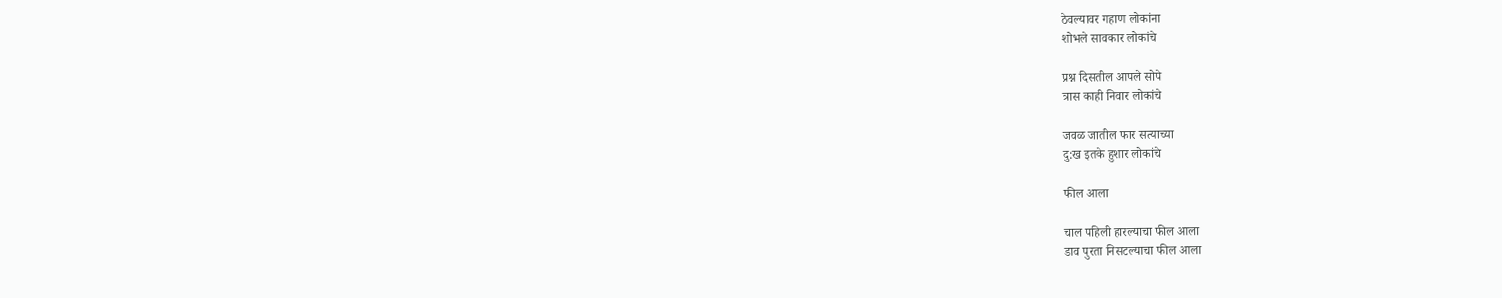ठेवल्यावर गहाण लोकांना
शोभले सावकार लोकांचे

प्रश्न दिसतील आपले सोपे
त्रास काही निवार लोकांचे

जवळ जातील फार सत्याच्या
दु:ख इतके हुशार लोकांचे

फील आला

चाल पहिली हारल्याचा फील आला
डाव पुरता निसटल्याचा फील आला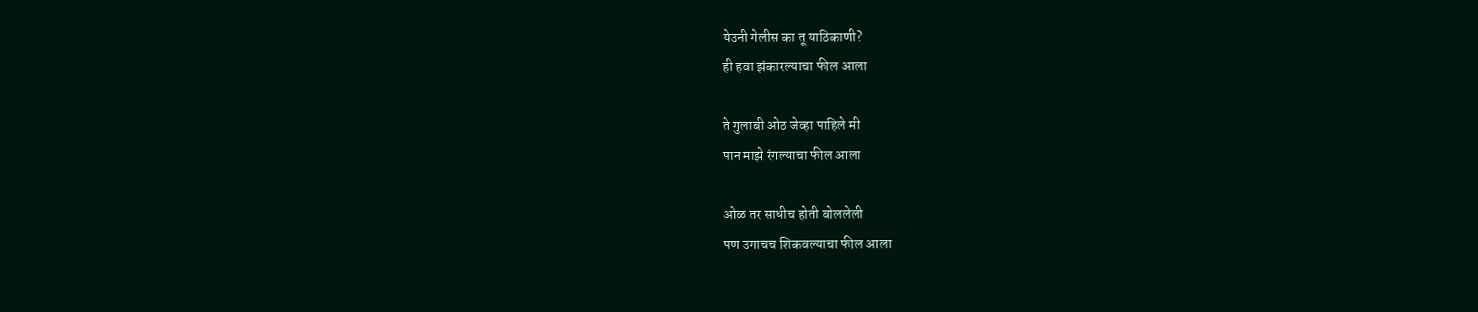येउनी गेलीस का तू याठिकाणी?
ही हवा झंकारल्याचा फील आला

ते गुलाबी ओठ जेव्हा पाहिले मी
पान माझे रंगल्याचा फील आला

ओळ तर साधीच होती बोललेली
पण उगाचच शिकवल्याचा फील आला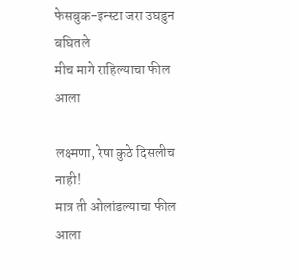फेसबुक-इन्स्टा जरा उघडुन बघितले
मीच मागे राहिल्याचा फील आला

लक्ष्मणा, रेषा कुठे दिसलीच नाही!
मात्र ती ओलांडल्याचा फील आला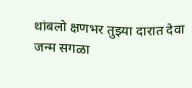थांबलो क्षणभर तुझ्या दारात देवा
जन्म सगळा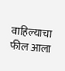वाहिल्याचा फील आला